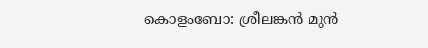കൊളംബോ: ശ്രീലങ്കന്‍ മുന്‍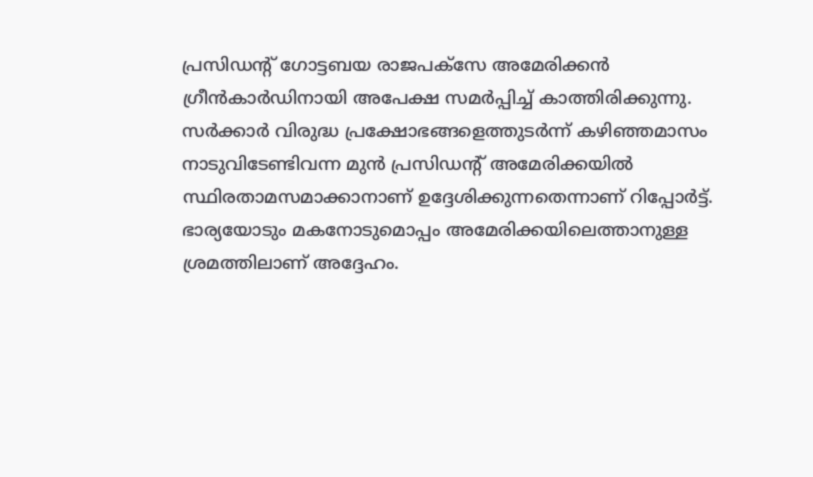പ്രസിഡന്റ് ഗോട്ടബയ രാജപക്‌സേ അമേരിക്കന്‍ ഗ്രീന്‍കാര്‍ഡിനായി അപേക്ഷ സമര്‍പ്പിച്ച് കാത്തിരിക്കുന്നു. സര്‍ക്കാര്‍ വിരുദ്ധ പ്രക്ഷോഭങ്ങളെത്തുടര്‍ന്ന് കഴിഞ്ഞമാസം നാടുവിടേണ്ടിവന്ന മുന്‍ പ്രസിഡന്റ് അമേരിക്കയില്‍ സ്ഥിരതാമസമാക്കാനാണ് ഉദ്ദേശിക്കുന്നതെന്നാണ് റിപ്പോര്‍ട്ട്. ഭാര്യയോടും മകനോടുമൊപ്പം അമേരിക്കയിലെത്താനുള്ള ശ്രമത്തിലാണ് അദ്ദേഹം.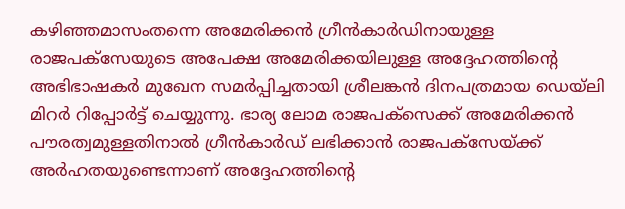കഴിഞ്ഞമാസംതന്നെ അമേരിക്കന്‍ ഗ്രീന്‍കാര്‍ഡിനായുള്ള രാജപക്‌സേയുടെ അപേക്ഷ അമേരിക്കയിലുള്ള അദ്ദേഹത്തിന്റെ അഭിഭാഷകര്‍ മുഖേന സമര്‍പ്പിച്ചതായി ശ്രീലങ്കന്‍ ദിനപത്രമായ ഡെയ്‌ലി മിറര്‍ റിപ്പോര്‍ട്ട് ചെയ്യുന്നു. ഭാര്യ ലോമ രാജപക്‌സെക്ക് അമേരിക്കന്‍ പൗരത്വമുള്ളതിനാല്‍ ഗ്രീന്‍കാര്‍ഡ് ലഭിക്കാന്‍ രാജപക്‌സേയ്ക്ക് അര്‍ഹതയുണ്ടെന്നാണ് അദ്ദേഹത്തിന്റെ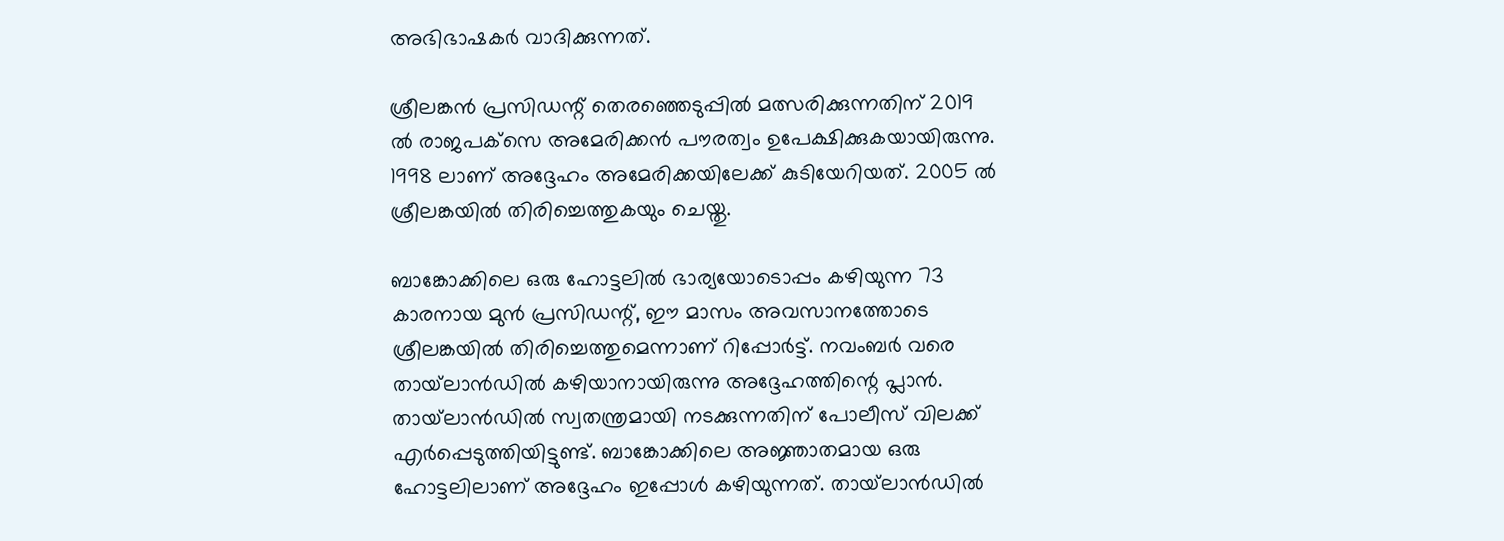അഭിഭാഷകര്‍ വാദിക്കുന്നത്.

ശ്രീലങ്കന്‍ പ്രസിഡന്റ് തെരഞ്ഞെടുപ്പില്‍ മത്സരിക്കുന്നതിന് 2019 ല്‍ രാജപക്‌സെ അമേരിക്കന്‍ പൗരത്വം ഉപേക്ഷിക്കുകയായിരുന്നു. 1998 ലാണ് അദ്ദേഹം അമേരിക്കയിലേക്ക് കുടിയേറിയത്. 2005 ല്‍ ശ്രീലങ്കയില്‍ തിരിച്ചെത്തുകയും ചെയ്തു.

ബാങ്കോക്കിലെ ഒരു ഹോട്ടലില്‍ ഭാര്യയോടൊപ്പം കഴിയുന്ന 73 കാരനായ മുന്‍ പ്രസിഡന്റ്, ഈ മാസം അവസാനത്തോടെ ശ്രീലങ്കയില്‍ തിരിച്ചെത്തുമെന്നാണ് റിപ്പോര്‍ട്ട്. നവംബര്‍ വരെ തായ്‌ലാന്‍ഡില്‍ കഴിയാനായിരുന്നു അദ്ദേഹത്തിന്റെ പ്ലാന്‍. തായ്‌ലാന്‍ഡില്‍ സ്വതന്ത്രമായി നടക്കുന്നതിന് പോലീസ് വിലക്ക് എര്‍പ്പെടുത്തിയിട്ടുണ്ട്. ബാങ്കോക്കിലെ അജ്ഞാതമായ ഒരു ഹോട്ടലിലാണ് അദ്ദേഹം ഇപ്പോള്‍ കഴിയുന്നത്. തായ്‌ലാന്‍ഡില്‍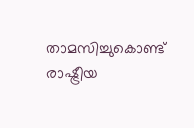താമസിച്ചുകൊണ്ട് രാഷ്ട്രീയ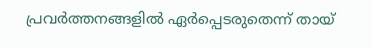പ്രവര്‍ത്തനങ്ങളില്‍ ഏര്‍പ്പെടരുതെന്ന് തായ്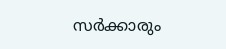സര്‍ക്കാരും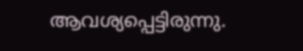ആവശ്യപ്പെട്ടിരുന്നു.